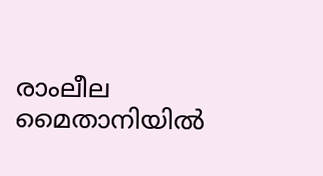രാംലീല മൈതാനിയില്‍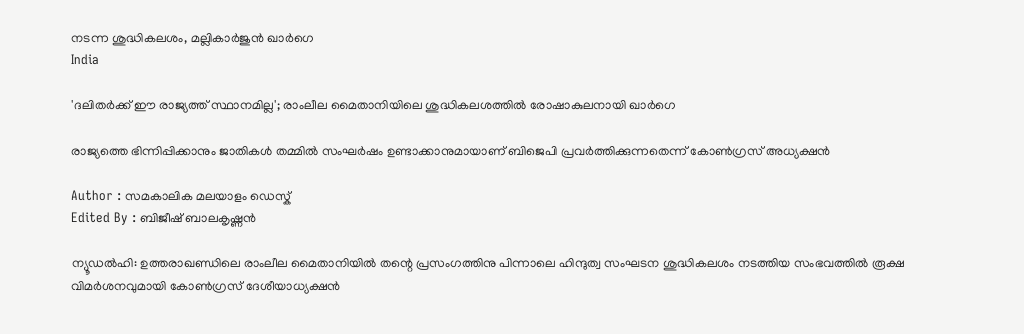നടന്ന ശുദ്ധികലശം, മല്ലികാര്‍ജുന്‍ ഖാര്‍ഗെ
India

'ദലിതര്‍ക്ക് ഈ രാജ്യത്ത് സ്ഥാനമില്ല'; രാംലീല മൈതാനിയിലെ ശുദ്ധികലശത്തില്‍ രോഷാകുലനായി ഖാര്‍ഗെ

രാജ്യത്തെ ഭിന്നിപ്പിക്കാനും ജാതികള്‍ തമ്മില്‍ സംഘര്‍ഷം ഉണ്ടാക്കാനുമായാണ് ബിജെപി പ്രവര്‍ത്തിക്കുന്നതെന്ന് കോണ്‍ഗ്രസ് അധ്യക്ഷന്‍

Author : സമകാലിക മലയാളം ഡെസ്ക്
Edited By : ബിജീഷ് ബാലകൃഷ്ണൻ

ന്യൂഡല്‍ഹി: ഉത്തരാഖണ്ഡിലെ രാംലീല മൈതാനിയില്‍ തന്റെ പ്രസംഗത്തിനു പിന്നാലെ ഹിന്ദുത്വ സംഘടന ശുദ്ധികലശം നടത്തിയ സംഭവത്തില്‍ രൂക്ഷ വിമര്‍ശനവുമായി കോണ്‍ഗ്രസ് ദേശീയാധ്യക്ഷന്‍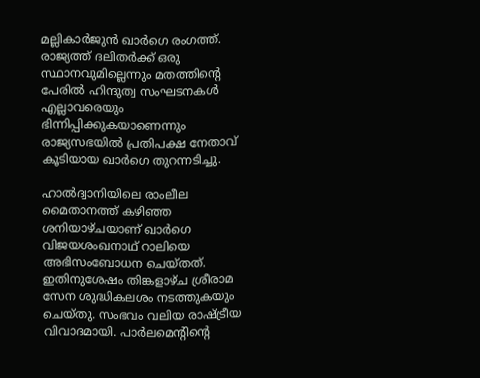മല്ലികാര്‍ജുന്‍ ഖാര്‍ഗെ രംഗത്ത്. രാജ്യത്ത് ദലിതര്‍ക്ക് ഒരു സ്ഥാനവുമില്ലെന്നും മതത്തിന്റെ പേരില്‍ ഹിന്ദുത്വ സംഘടനകള്‍ എല്ലാവരെയും ഭിന്നിപ്പിക്കുകയാണെന്നും രാജ്യസഭയില്‍ പ്രതിപക്ഷ നേതാവ് കൂടിയായ ഖാര്‍ഗെ തുറന്നടിച്ചു.

ഹാല്‍ദ്വാനിയിലെ രാംലീല മൈതാനത്ത് കഴിഞ്ഞ ശനിയാഴ്ചയാണ് ഖാര്‍ഗെ വിജയശംഖനാഥ് റാലിയെ അഭിസംബോധന ചെയ്തത്. ഇതിനുശേഷം തിങ്കളാഴ്ച ശ്രീരാമ സേന ശുദ്ധികലശം നടത്തുകയും ചെയ്തു. സംഭവം വലിയ രാഷ്ട്രീയ വിവാദമായി. പാര്‍ലമെന്റിന്റെ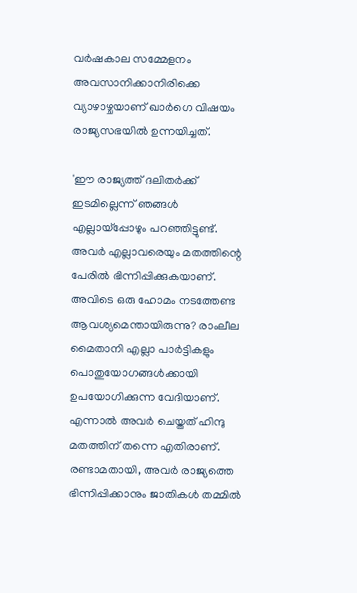വര്‍ഷകാല സമ്മേളനം അവസാനിക്കാനിരിക്കെ വ്യാഴാഴ്ചയാണ് ഖാര്‍ഗെ വിഷയം രാജ്യസഭയില്‍ ഉന്നയിച്ചത്.

'ഈ രാജ്യത്ത് ദലിതര്‍ക്ക് ഇടമില്ലെന്ന് ഞങ്ങള്‍ എല്ലായ്‌പ്പോഴും പറഞ്ഞിട്ടുണ്ട്. അവര്‍ എല്ലാവരെയും മതത്തിന്റെ പേരില്‍ ഭിന്നിപ്പിക്കുകയാണ്. അവിടെ ഒരു ഹോമം നടത്തേണ്ട ആവശ്യമെന്തായിരുന്നു? രാംലീല മൈതാനി എല്ലാ പാര്‍ട്ടികളും പൊതുയോഗങ്ങള്‍ക്കായി ഉപയോഗിക്കുന്ന വേദിയാണ്. എന്നാല്‍ അവര്‍ ചെയ്തത് ഹിന്ദു മതത്തിന് തന്നെ എതിരാണ്. രണ്ടാമതായി, അവര്‍ രാജ്യത്തെ ഭിന്നിപ്പിക്കാനും ജാതികള്‍ തമ്മില്‍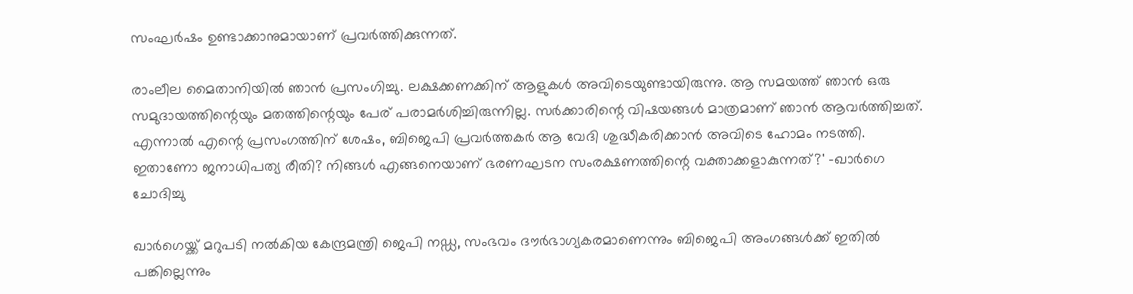സംഘര്‍ഷം ഉണ്ടാക്കാനുമായാണ് പ്രവര്‍ത്തിക്കുന്നത്.

രാംലീല മൈതാനിയില്‍ ഞാന്‍ പ്രസംഗിച്ചു. ലക്ഷക്കണക്കിന് ആളുകള്‍ അവിടെയുണ്ടായിരുന്നു. ആ സമയത്ത് ഞാന്‍ ഒരു സമുദായത്തിന്റെയും മതത്തിന്റെയും പേര് പരാമര്‍ശിച്ചിരുന്നില്ല. സര്‍ക്കാരിന്റെ വിഷയങ്ങള്‍ മാത്രമാണ് ഞാന്‍ ആവര്‍ത്തിച്ചത്. എന്നാല്‍ എന്റെ പ്രസംഗത്തിന് ശേഷം, ബിജെപി പ്രവര്‍ത്തകര്‍ ആ വേദി ശുദ്ധീകരിക്കാന്‍ അവിടെ ഹോമം നടത്തി. ഇതാണോ ജനാധിപത്യ രീതി? നിങ്ങള്‍ എങ്ങനെയാണ് ഭരണഘടന സംരക്ഷണത്തിന്റെ വക്താക്കളാകുന്നത്?' -ഖാര്‍ഗെ ചോദിച്ചു

ഖാര്‍ഗെയ്ക്ക് മറുപടി നല്‍കിയ കേന്ദ്രമന്ത്രി ജെപി നഡ്ഡ, സംഭവം ദൗര്‍ഭാഗ്യകരമാണെന്നും ബിജെപി അംഗങ്ങള്‍ക്ക് ഇതില്‍ പങ്കില്ലെന്നും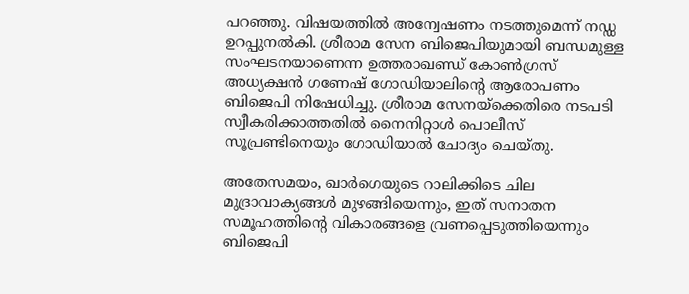പറഞ്ഞു. വിഷയത്തില്‍ അന്വേഷണം നടത്തുമെന്ന് നഡ്ഡ ഉറപ്പുനല്‍കി. ശ്രീരാമ സേന ബിജെപിയുമായി ബന്ധമുള്ള സംഘടനയാണെന്ന ഉത്തരാഖണ്ഡ് കോണ്‍ഗ്രസ് അധ്യക്ഷന്‍ ഗണേഷ് ഗോഡിയാലിന്റെ ആരോപണം ബിജെപി നിഷേധിച്ചു. ശ്രീരാമ സേനയ്ക്കെതിരെ നടപടി സ്വീകരിക്കാത്തതില്‍ നൈനിറ്റാള്‍ പൊലീസ് സൂപ്രണ്ടിനെയും ഗോഡിയാല്‍ ചോദ്യം ചെയ്തു.

അതേസമയം, ഖാര്‍ഗെയുടെ റാലിക്കിടെ ചില മുദ്രാവാക്യങ്ങള്‍ മുഴങ്ങിയെന്നും, ഇത് സനാതന സമൂഹത്തിന്റെ വികാരങ്ങളെ വ്രണപ്പെടുത്തിയെന്നും ബിജെപി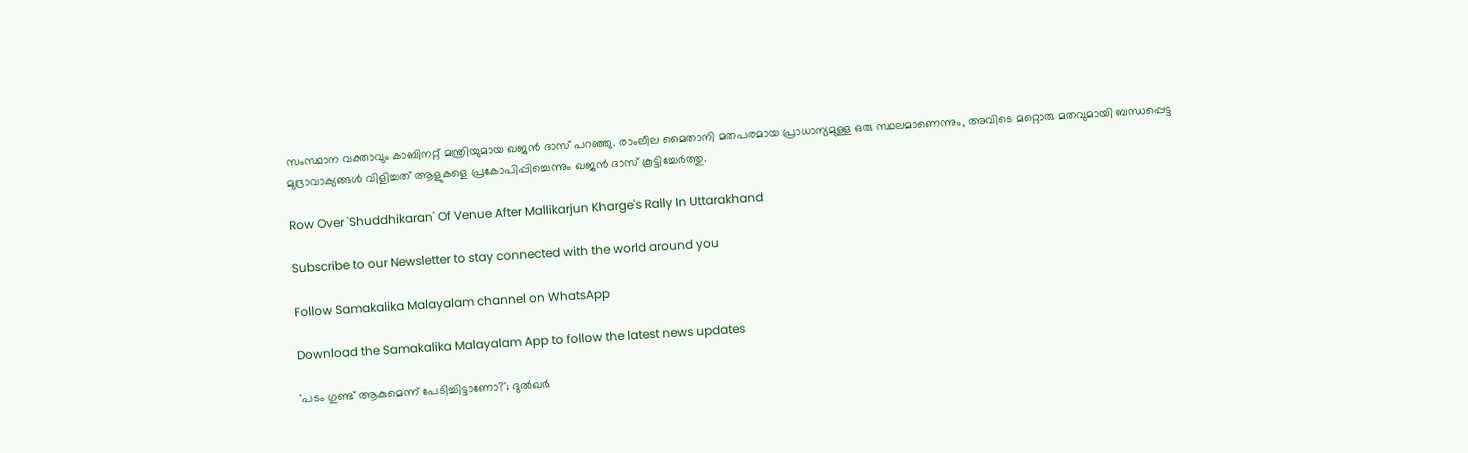സംസ്ഥാന വക്താവും കാബിനറ്റ് മന്ത്രിയുമായ ഖജന്‍ ദാസ് പറഞ്ഞു. രാംലീല മൈതാനി മതപരമായ പ്രാധാന്യമുള്ള ഒരു സ്ഥലമാണെന്നും, അവിടെ മറ്റൊരു മതവുമായി ബന്ധപ്പെട്ട മുദ്രാവാക്യങ്ങള്‍ വിളിച്ചത് ആളുകളെ പ്രകോപിപ്പിച്ചെന്നും ഖജന്‍ ദാസ് കൂട്ടിച്ചേര്‍ത്തു.

Row Over 'Shuddhikaran' Of Venue After Mallikarjun Kharge's Rally In Uttarakhand

Subscribe to our Newsletter to stay connected with the world around you

Follow Samakalika Malayalam channel on WhatsApp

Download the Samakalika Malayalam App to follow the latest news updates

'പടം ഗുണ്ട് ആകുമെന്ന് പേടിച്ചിട്ടാണോ?'; ദുല്‍ഖര്‍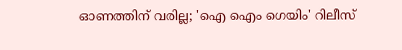ഓണത്തിന് വരില്ല; 'ഐ ഐം ഗെയിം' റിലീസ്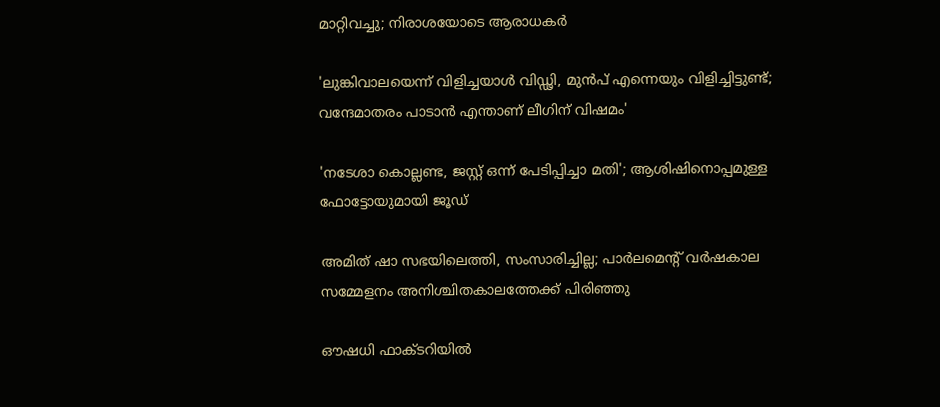മാറ്റിവച്ചു; നിരാശയോടെ ആരാധകര്‍

'ലുങ്കിവാലയെന്ന് വിളിച്ചയാള്‍ വിഡ്ഢി, മുന്‍പ് എന്നെയും വിളിച്ചിട്ടുണ്ട്; വന്ദേമാതരം പാടാന്‍ എന്താണ് ലീഗിന് വിഷമം'

'നടേശാ കൊല്ലണ്ട, ജസ്റ്റ്‌ ഒന്ന് പേടിപ്പിച്ചാ മതി'; ആശിഷിനൊപ്പമുള്ള ഫോട്ടോയുമായി ജൂഡ്

അമിത് ഷാ സഭയിലെത്തി, സംസാരിച്ചില്ല; പാർലമെന്റ് വർഷകാല സമ്മേളനം അനിശ്ചിതകാലത്തേക്ക് പിരിഞ്ഞു

ഔഷധി ഫാക്ടറിയിൽ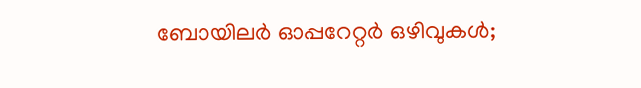ബോയിലർ ഓപ്പറേറ്റർ ഒഴിവുകൾ;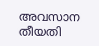അവസാന തീയതി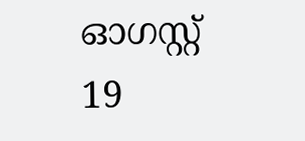ഓഗസ്റ്റ് 19